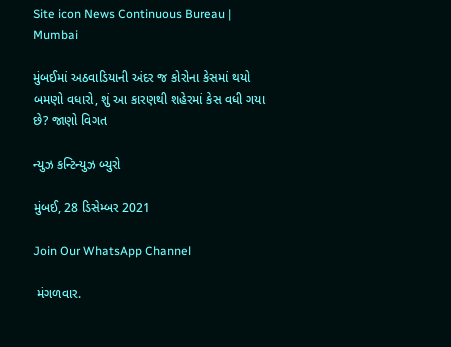Site icon News Continuous Bureau | Mumbai

મુંબઈમાં અઠવાડિયાની અંદર જ કોરોના કેસમાં થયો બમણો વધારો, શું આ કારણથી શહેરમાં કેસ વધી ગયા છે? જાણો વિગત

ન્યુઝ કન્ટિન્યુઝ બ્યુરો

મુંબઈ, 28 ડિસેમ્બર 2021

Join Our WhatsApp Channel

 મંગળવાર.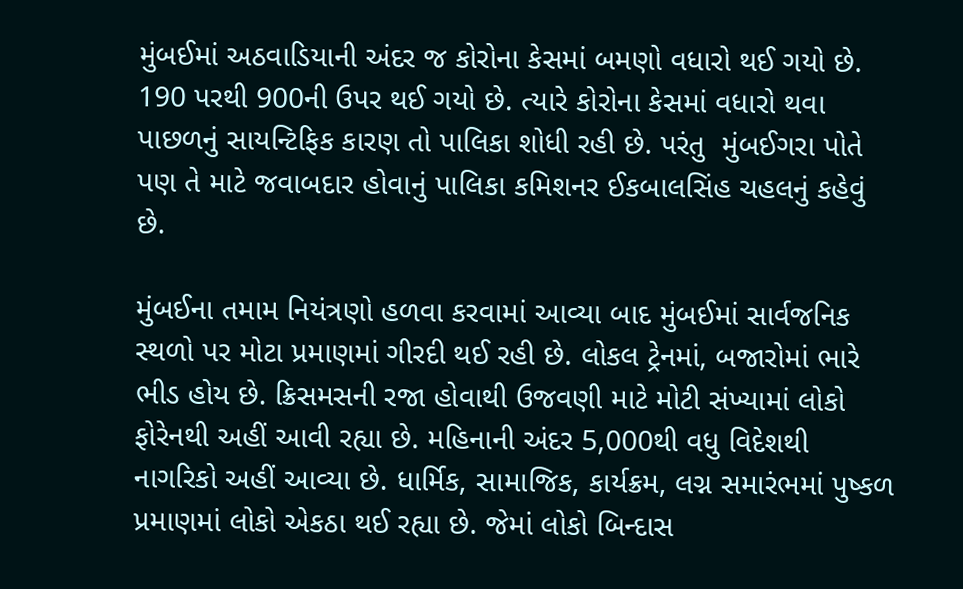મુંબઈમાં અઠવાડિયાની અંદર જ કોરોના કેસમાં બમણો વધારો થઈ ગયો છે. 190 પરથી 900ની ઉપર થઈ ગયો છે. ત્યારે કોરોના કેસમાં વધારો થવા પાછળનું સાયન્ટિફિક કારણ તો પાલિકા શોધી રહી છે. પરંતુ  મુંબઈગરા પોતે પણ તે માટે જવાબદાર હોવાનું પાલિકા કમિશનર ઈકબાલસિંહ ચહલનું કહેવું છે.

મુંબઈના તમામ નિયંત્રણો હળવા કરવામાં આવ્યા બાદ મુંબઈમાં સાર્વજનિક સ્થળો પર મોટા પ્રમાણમાં ગીરદી થઈ રહી છે. લોકલ ટ્રેનમાં, બજારોમાં ભારે ભીડ હોય છે. ક્રિસમસની રજા હોવાથી ઉજવણી માટે મોટી સંખ્યામાં લોકો ફોરેનથી અહીં આવી રહ્યા છે. મહિનાની અંદર 5,000થી વધુ વિદેશથી નાગરિકો અહીં આવ્યા છે. ધાર્મિક, સામાજિક, કાર્યક્રમ, લગ્ન સમારંભમાં પુષ્કળ પ્રમાણમાં લોકો એકઠા થઈ રહ્યા છે. જેમાં લોકો બિન્દાસ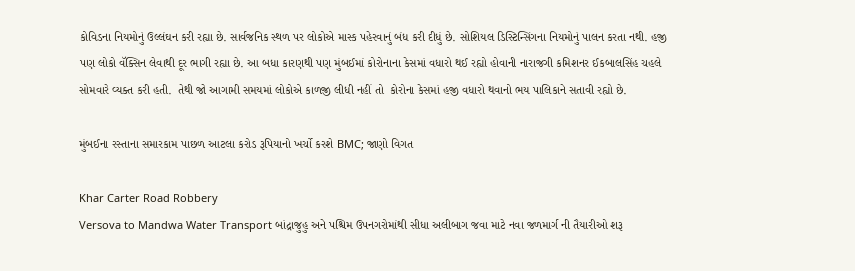કોવિડના નિયમોનું ઉલ્લંઘન કરી રહ્યા છે. સાર્વજનિક સ્થળ પર લોકોએ માસ્ક પહેરવાનું બંધ કરી દીધું છે. સોશિયલ ડિસ્ટિન્સિંગના નિયમોનું પાલન કરતા નથી. હજી પણ લોકો વૅક્સિન લેવાથી દૂર ભાગી રહ્યા છે. આ બધા કારણથી પણ મુંબઈમાં કોરોનાના કેસમાં વધારો થઈ રહ્યો હોવાની નારાજગી કમિશનર ઈકબાલસિંહ ચહલે સોમવારે વ્યક્ત કરી હતી.  તેથી જો આગામી સમયમાં લોકોએ કાળજી લીધી નહીં તો  કોરોના કેસમાં હજી વધારો થવાનો ભય પાલિકાને સતાવી રહ્યો છે.

મુંબઈના રસ્તાના સમારકામ પાછળ આટલા કરોડ રૂપિયાનો ખર્ચો કરશે BMC; જાણો વિગત

Khar Carter Road Robbery
Versova to Mandwa Water Transport બાંદ્રાજુહુ અને પશ્ચિમ ઉપનગરોમાંથી સીધા અલીબાગ જવા માટે નવા જળમાર્ગ ની તૈયારીઓ શરૂ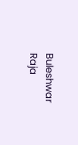Buleshwar Raja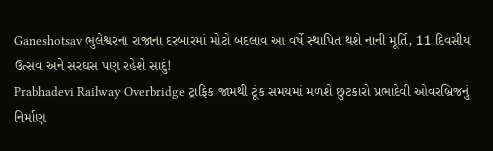Ganeshotsav ભુલેશ્વરના રાજાના દરબારમાં મોટો બદલાવ આ વર્ષે સ્થાપિત થશે નાની મૂર્તિ, 11 દિવસીય ઉત્સવ અને સરઘસ પણ રહેશે સાદું!
Prabhadevi Railway Overbridge ટ્રાફિક જામથી ટૂંક સમયમાં મળશે છુટકારો પ્રભાદેવી ઓવરબ્રિજનું નિર્માણ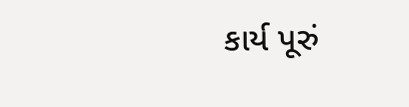કાર્ય પૂરું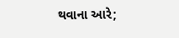થવાના આરે;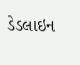ડેડલાઇન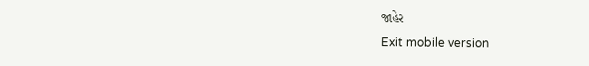જાહેર
Exit mobile version